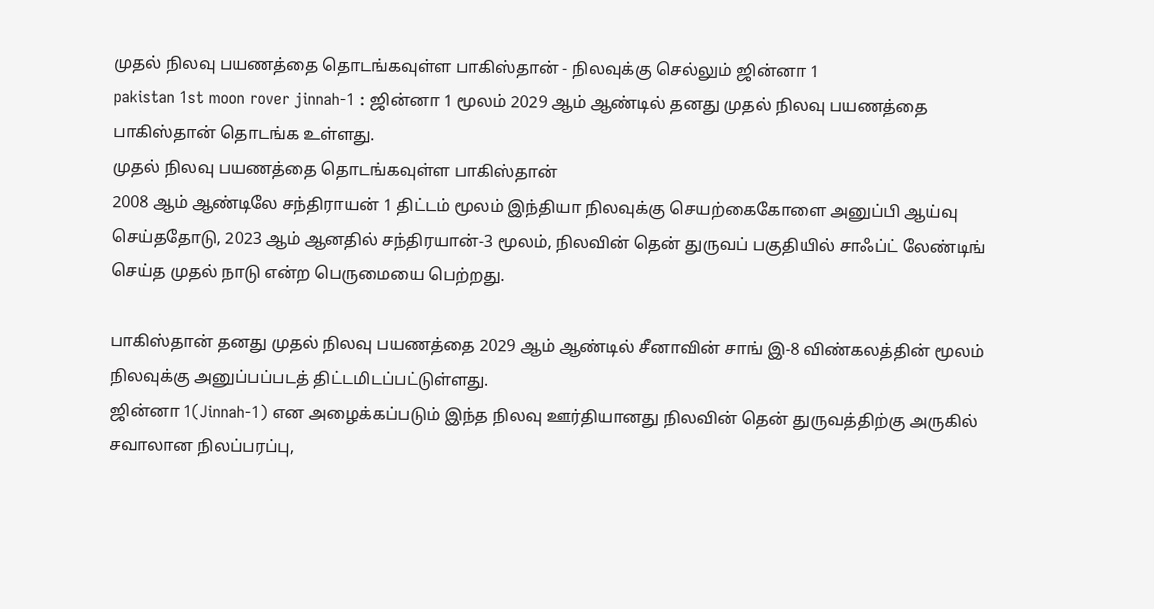முதல் நிலவு பயணத்தை தொடங்கவுள்ள பாகிஸ்தான் - நிலவுக்கு செல்லும் ஜின்னா 1
pakistan 1st moon rover jinnah-1 : ஜின்னா 1 மூலம் 2029 ஆம் ஆண்டில் தனது முதல் நிலவு பயணத்தை பாகிஸ்தான் தொடங்க உள்ளது.
முதல் நிலவு பயணத்தை தொடங்கவுள்ள பாகிஸ்தான்
2008 ஆம் ஆண்டிலே சந்திராயன் 1 திட்டம் மூலம் இந்தியா நிலவுக்கு செயற்கைகோளை அனுப்பி ஆய்வு செய்ததோடு, 2023 ஆம் ஆனதில் சந்திரயான்-3 மூலம், நிலவின் தென் துருவப் பகுதியில் சாஃப்ட் லேண்டிங் செய்த முதல் நாடு என்ற பெருமையை பெற்றது.

பாகிஸ்தான் தனது முதல் நிலவு பயணத்தை 2029 ஆம் ஆண்டில் சீனாவின் சாங் இ-8 விண்கலத்தின் மூலம் நிலவுக்கு அனுப்பப்படத் திட்டமிடப்பட்டுள்ளது.
ஜின்னா 1(Jinnah-1) என அழைக்கப்படும் இந்த நிலவு ஊர்தியானது நிலவின் தென் துருவத்திற்கு அருகில் சவாலான நிலப்பரப்பு,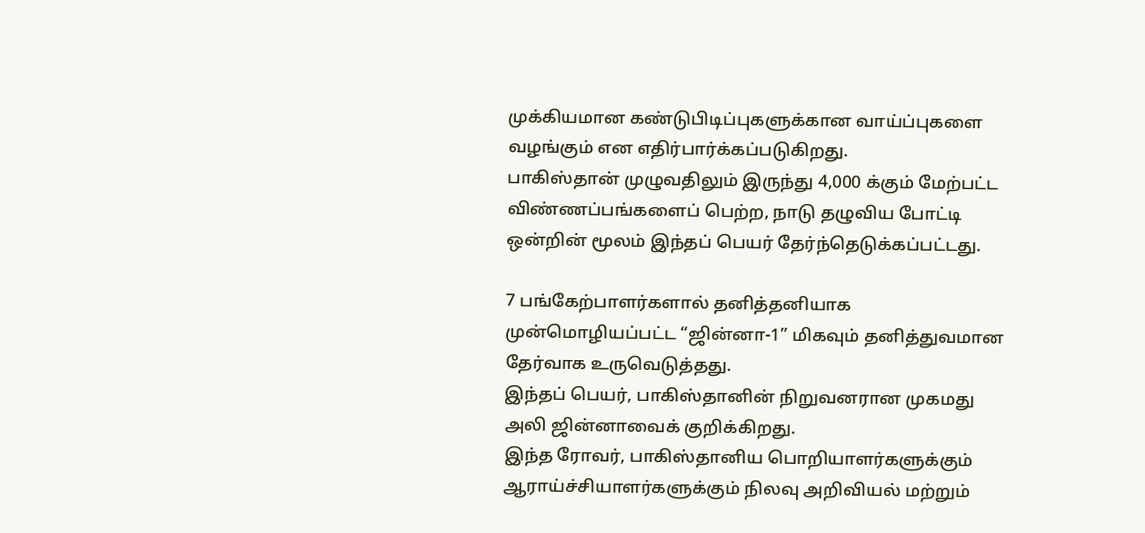முக்கியமான கண்டுபிடிப்புகளுக்கான வாய்ப்புகளை வழங்கும் என எதிர்பார்க்கப்படுகிறது.
பாகிஸ்தான் முழுவதிலும் இருந்து 4,000 க்கும் மேற்பட்ட விண்ணப்பங்களைப் பெற்ற, நாடு தழுவிய போட்டி ஒன்றின் மூலம் இந்தப் பெயர் தேர்ந்தெடுக்கப்பட்டது.

7 பங்கேற்பாளர்களால் தனித்தனியாக முன்மொழியப்பட்ட “ஜின்னா-1” மிகவும் தனித்துவமான தேர்வாக உருவெடுத்தது.
இந்தப் பெயர், பாகிஸ்தானின் நிறுவனரான முகமது அலி ஜின்னாவைக் குறிக்கிறது.
இந்த ரோவர், பாகிஸ்தானிய பொறியாளர்களுக்கும் ஆராய்ச்சியாளர்களுக்கும் நிலவு அறிவியல் மற்றும்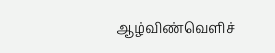ஆழ்விண்வெளிச்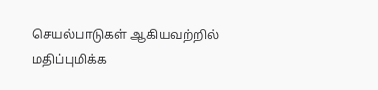செயல்பாடுகள் ஆகியவற்றில் மதிப்புமிக்க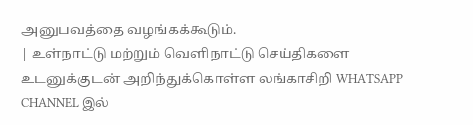அனுபவத்தை வழங்கக்கூடும்.
| உள்நாட்டு மற்றும் வெளிநாட்டு செய்திகளை உடனுக்குடன் அறிந்துக்கொள்ள லங்காசிறி WHATSAPP CHANNEL இல்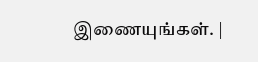இணையுங்கள். |